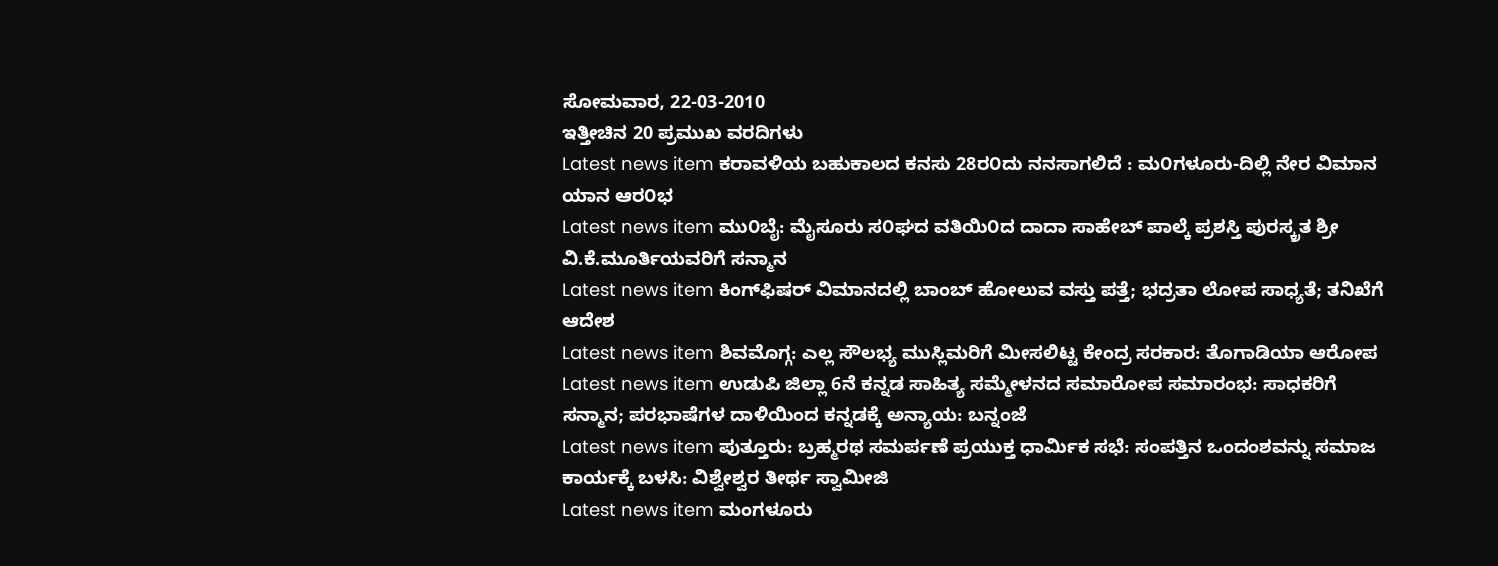ಸೋಮವಾರ, 22-03-2010
ಇತ್ತೀಚಿನ 20 ಪ್ರಮುಖ ವರದಿಗಳು
Latest news item ಕರಾವಳಿಯ ಬಹುಕಾಲದ ಕನಸು 28ರ೦ದು ನನಸಾಗಲಿದೆ : ಮ೦ಗಳೂರು-ದಿಲ್ಲಿ ನೇರ ವಿಮಾನ ಯಾನ ಆರ೦ಭ
Latest news item ಮು೦ಬೈ: ಮೈಸೂರು ಸ೦ಘದ ವತಿಯಿ೦ದ ದಾದಾ ಸಾಹೇಬ್ ಪಾಲ್ಕೆ ಪ್ರಶಸ್ತಿ ಪುರಸ್ಕ್ರತ ಶ್ರೀ ವಿ.ಕೆ.ಮೂರ್ತಿಯವರಿಗೆ ಸನ್ಮಾನ
Latest news item ಕಿಂಗ್‌ಫಿಷರ್ ವಿಮಾನದಲ್ಲಿ ಬಾಂಬ್ ಹೋಲುವ ವಸ್ತು ಪತ್ತೆ; ಭದ್ರತಾ ಲೋಪ ಸಾಧ್ಯತೆ; ತನಿಖೆಗೆ ಆದೇಶ
Latest news item ಶಿವಮೊಗ್ಗ: ಎಲ್ಲ ಸೌಲಭ್ಯ ಮುಸ್ಲಿಮರಿಗೆ ಮೀಸಲಿಟ್ಟ ಕೇಂದ್ರ ಸರಕಾರ: ತೊಗಾಡಿಯಾ ಆರೋಪ
Latest news item ಉಡುಪಿ ಜಿಲ್ಲಾ 6ನೆ ಕನ್ನಡ ಸಾಹಿತ್ಯ ಸಮ್ಮೇಳನದ ಸಮಾರೋಪ ಸಮಾರಂಭ: ಸಾಧಕರಿಗೆ ಸನ್ಮಾನ; ಪರಭಾಷೆಗಳ ದಾಳಿಯಿಂದ ಕನ್ನಡಕ್ಕೆ ಅನ್ಯಾಯ: ಬನ್ನಂಜೆ
Latest news item ಪುತ್ತೂರು: ಬ್ರಹ್ಮರಥ ಸಮರ್ಪಣೆ ಪ್ರಯುಕ್ತ ಧಾರ್ಮಿಕ ಸಭೆ: ಸಂಪತ್ತಿನ ಒಂದಂಶವನ್ನು ಸಮಾಜ ಕಾರ್ಯಕ್ಕೆ ಬಳಸಿ: ವಿಶ್ವೇಶ್ವರ ತೀರ್ಥ ಸ್ವಾಮೀಜಿ
Latest news item ಮಂಗಳೂರು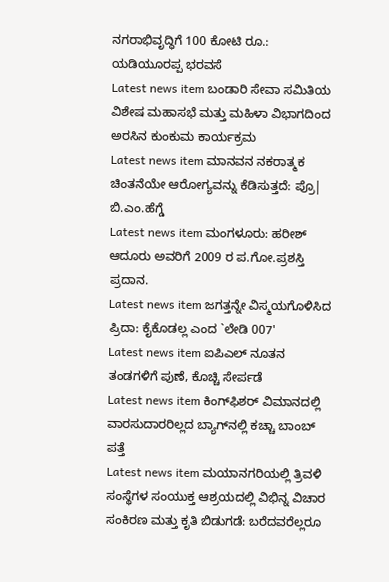ನಗರಾಭಿವೃದ್ಧಿಗೆ 100 ಕೋಟಿ ರೂ.: ಯಡಿಯೂರಪ್ಪ ಭರವಸೆ
Latest news item ಬಂಡಾರಿ ಸೇವಾ ಸಮಿತಿಯ ವಿಶೇಷ ಮಹಾಸಭೆ ಮತ್ತು ಮಹಿಳಾ ವಿಭಾಗದಿಂದ ಅರಸಿನ ಕುಂಕುಮ ಕಾರ್ಯಕ್ರಮ
Latest news item ಮಾನವನ ನಕರಾತ್ಮಕ ಚಿಂತನೆಯೇ ಆರೋಗ್ಯವನ್ನು ಕೆಡಿಸುತ್ತದೆ: ಪ್ರೊ| ಬಿ.ಎಂ.ಹೆಗ್ಡೆ
Latest news item ಮಂಗಳೂರು: ಹರೀಶ್ ಆದೂರು ಅವರಿಗೆ 2009 ರ ಪ.ಗೋ.ಪ್ರಶಸ್ತಿ ಪ್ರದಾನ.
Latest news item ಜಗತ್ತನ್ನೇ ವಿಸ್ಮಯಗೊಳಿಸಿದ ಪ್ರಿದಾ: ಕೈಕೊಡಲ್ಲ ಎಂದ `ಲೇಡಿ 007'
Latest news item ಐಪಿಎಲ್ ನೂತನ ತಂಡಗಳಿಗೆ ಪುಣೆ, ಕೊಚ್ಚಿ ಸೇರ್ಪಡೆ
Latest news item ಕಿಂಗ್‌ಫಿಶರ್ ವಿಮಾನದಲ್ಲಿ ವಾರಸುದಾರರಿಲ್ಲದ ಬ್ಯಾಗ್‌ನಲ್ಲಿ ಕಚ್ಚಾ ಬಾಂಬ್ ಪತ್ತೆ
Latest news item ಮಯಾನಗರಿಯಲ್ಲಿ ತ್ರಿವಳಿ ಸಂಸ್ಥೆಗಳ ಸಂಯುಕ್ತ ಆಶ್ರಯದಲ್ಲಿ ವಿಭಿನ್ನ ವಿಚಾರ ಸಂಕಿರಣ ಮತ್ತು ಕೃತಿ ಬಿಡುಗಡೆ: ಬರೆದವರೆಲ್ಲರೂ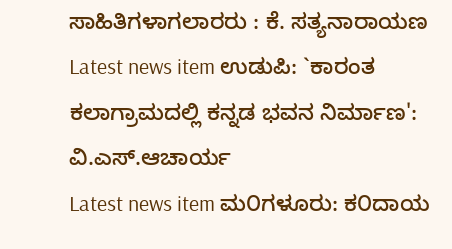ಸಾಹಿತಿಗಳಾಗಲಾರರು : ಕೆ. ಸತ್ಯನಾರಾಯಣ
Latest news item ಉಡುಪಿ: `ಕಾರಂತ ಕಲಾಗ್ರಾಮದಲ್ಲಿ ಕನ್ನಡ ಭವನ ನಿರ್ಮಾಣ': ವಿ.ಎಸ್.ಆಚಾರ್ಯ
Latest news item ಮ೦ಗಳೂರು: ಕ೦ದಾಯ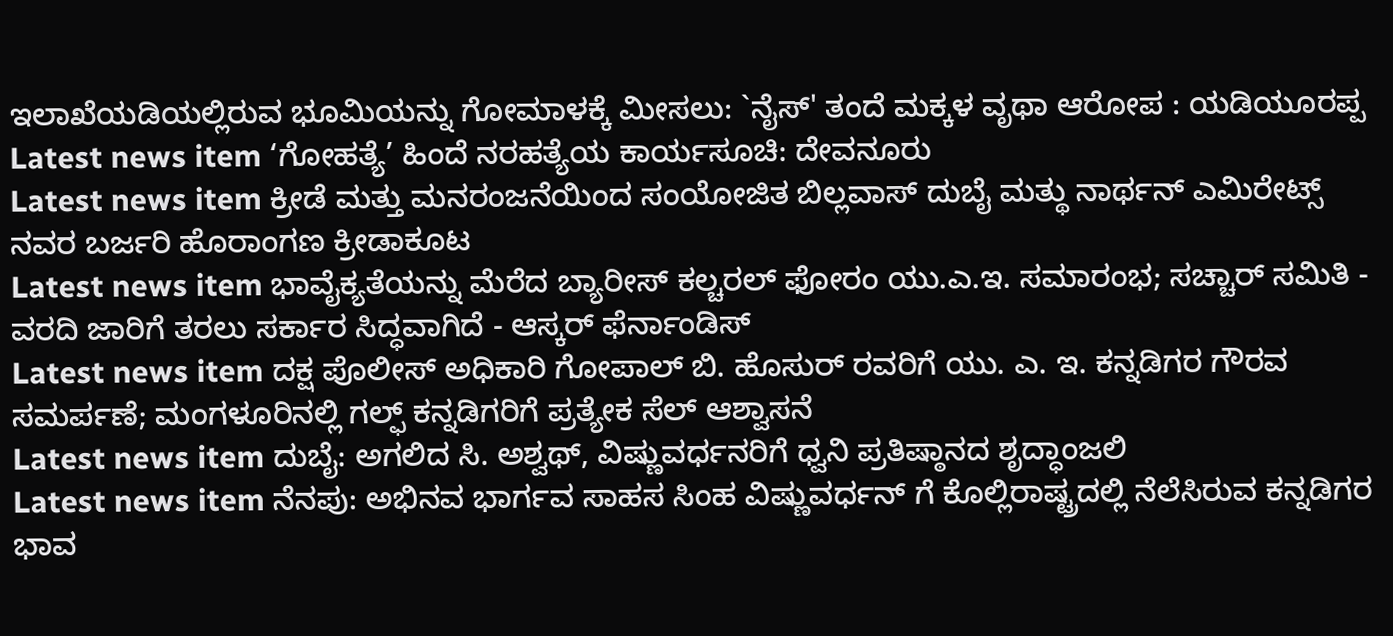ಇಲಾಖೆಯಡಿಯಲ್ಲಿರುವ ಭೂಮಿಯನ್ನು ಗೋಮಾಳಕ್ಕೆ ಮೀಸಲು: `ನೈಸ್' ತಂದೆ ಮಕ್ಕಳ ವೃಥಾ ಆರೋಪ : ಯಡಿಯೂರಪ್ಪ
Latest news item ‘ಗೋಹತ್ಯೆ’ ಹಿಂದೆ ನರಹತ್ಯೆಯ ಕಾರ್ಯಸೂಚಿ: ದೇವನೂರು
Latest news item ಕ್ರೀಡೆ ಮತ್ತು ಮನರಂಜನೆಯಿಂದ ಸಂಯೋಜಿತ ಬಿಲ್ಲವಾಸ್ ದುಬೈ ಮತ್ಥು ನಾರ್ಥನ್ ಎಮಿರೇಟ್ಸ್ ನವರ ಬರ್ಜರಿ ಹೊರಾಂಗಣ ಕ್ರೀಡಾಕೂಟ
Latest news item ಭಾವೈಕ್ಯತೆಯನ್ನು ಮೆರೆದ ಬ್ಯಾರೀಸ್ ಕಲ್ಚರಲ್ ಫೋರಂ ಯು.ಎ.ಇ. ಸಮಾರಂಭ; ಸಚ್ಚಾರ್ ಸಮಿತಿ - ವರದಿ ಜಾರಿಗೆ ತರಲು ಸರ್ಕಾರ ಸಿದ್ಧವಾಗಿದೆ - ಆಸ್ಕರ್ ಫೆರ್ನಾಂಡಿಸ್
Latest news item ದಕ್ಷ ಪೊಲೀಸ್ ಅಧಿಕಾರಿ ಗೋಪಾಲ್ ಬಿ. ಹೊಸುರ್ ರವರಿಗೆ ಯು. ಎ. ಇ. ಕನ್ನಡಿಗರ ಗೌರವ ಸಮರ್ಪಣೆ; ಮಂಗಳೂರಿನಲ್ಲಿ ಗಲ್ಫ್ ಕನ್ನಡಿಗರಿಗೆ ಪ್ರತ್ಯೇಕ ಸೆಲ್ ಆಶ್ವಾಸನೆ
Latest news item ದುಬೈ: ಅಗಲಿದ ಸಿ. ಅಶ್ವಥ್, ವಿಷ್ಣುವರ್ಧನರಿಗೆ ಧ್ವನಿ ಪ್ರತಿಷ್ಠಾನದ ಶೃದ್ಧಾಂಜಲಿ
Latest news item ನೆನಪು: ಅಭಿನವ ಭಾರ್ಗವ ಸಾಹಸ ಸಿಂಹ ವಿಷ್ಣುವರ್ಧನ್ ಗೆ ಕೊಲ್ಲಿರಾಷ್ಟ್ರದಲ್ಲಿ ನೆಲೆಸಿರುವ ಕನ್ನಡಿಗರ ಭಾವ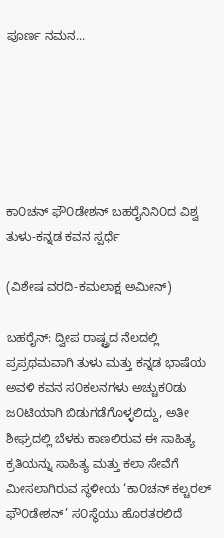ಪೂರ್ಣ ನಮನ...






ಕಾ೦ಚನ್ ಫೌ೦ಡೇಶನ್ ಬಹರೈನಿನಿ೦ದ ವಿಶ್ವ ತುಳು-ಕನ್ನಡ ಕವನ ಸ್ಪರ್ಧೆ

(ವಿಶೇಷ ವರದಿ-ಕಮಲಾಕ್ಷ ಅಮೀನ್)

ಬಹರೈನ್: ದ್ವೀಪ ರಾಷ್ಟ್ರದ ನೆಲದಲ್ಲಿ ಪ್ರಪ್ರಥಮವಾಗಿ ತುಳು ಮತ್ತು ಕನ್ನಡ ಭಾಷೆಯ ಅವಳಿ ಕವನ ಸ೦ಕಲನಗಳು ಅಚ್ಚುಕ೦ಡು ಜ೦ಟಿಯಾಗಿ ಬಿಡುಗಡೆಗೊಳ್ಳಲಿದ್ದು, ಅತೀ ಶೀಘ್ರದಲ್ಲಿ ಬೆಳಕು ಕಾಣಲಿರುವ ಈ ಸಾಹಿತ್ಯ ಕ್ರತಿಯನ್ನು ಸಾಹಿತ್ಯ ಮತ್ತು ಕಲಾ ಸೇವೆಗೆ ಮೀಸಲಾಗಿರುವ ಸ್ಥಳೀಯ ‘ಕಾ೦ಚನ್ ಕಲ್ಚರಲ್ ಫೌ೦ಡೇಶನ್’ ಸ೦ಸ್ಥೆಯು ಹೊರತರಲಿದೆ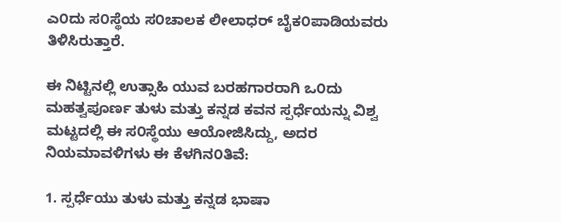ಎ೦ದು ಸ೦ಸ್ಥೆಯ ಸ೦ಚಾಲಕ ಲೀಲಾಧರ್ ಬೈಕ೦ಪಾಡಿಯವರು ತಿಳಿಸಿರುತ್ತಾರೆ.

ಈ ನಿಟ್ಟಿನಲ್ಲಿ ಉತ್ಸಾಹಿ ಯುವ ಬರಹಗಾರರಾಗಿ ಒ೦ದು ಮಹತ್ವಪೂರ್ಣ ತುಳು ಮತ್ತು ಕನ್ನಡ ಕವನ ಸ್ಪರ್ಧೆಯನ್ನು ವಿಶ್ವ ಮಟ್ಟದಲ್ಲಿ ಈ ಸ೦ಸ್ಥೆಯು ಆಯೋಜಿಸಿದ್ದು, ಅದರ ನಿಯಮಾವಳಿಗಳು ಈ ಕೆಳಗಿನ೦ತಿವೆ:

1. ಸ್ಪರ್ಧೆಯು ತುಳು ಮತ್ತು ಕನ್ನಡ ಭಾಷಾ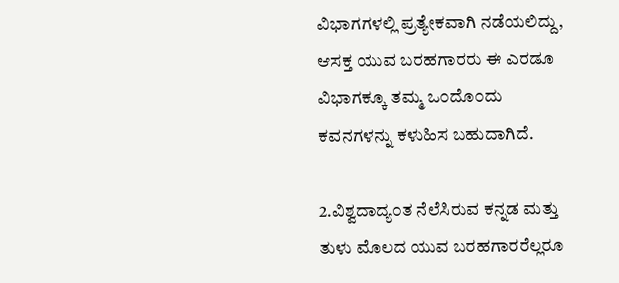ವಿಭಾಗಗಳಲ್ಲಿ ಪ್ರತ್ಯೇಕವಾಗಿ ನಡೆಯಲಿದ್ದು, ಆಸಕ್ತ ಯುವ ಬರಹಗಾರರು ಈ ಎರಡೂ ವಿಭಾಗಕ್ಕೂ ತಮ್ಮ ಒ೦ದೊ೦ದು ಕವನಗಳನ್ನು ಕಳುಹಿಸ ಬಹುದಾಗಿದೆ.

2.ವಿಶ್ವದಾದ್ಯ೦ತ ನೆಲೆಸಿರುವ ಕನ್ನಡ ಮತ್ತು ತುಳು ಮೊಲದ ಯುವ ಬರಹಗಾರರೆಲ್ಲರೂ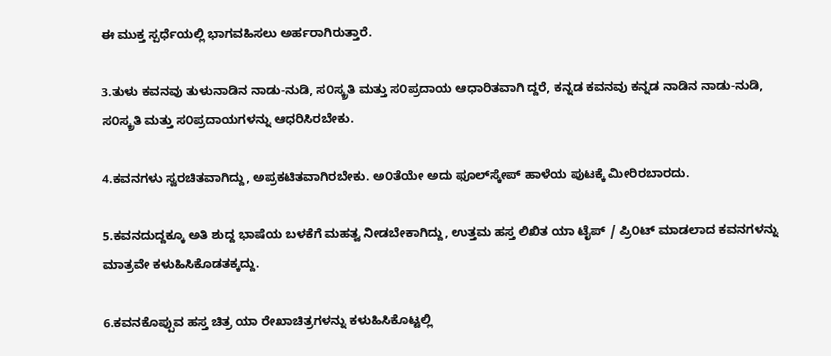ಈ ಮುಕ್ತ ಸ್ಪರ್ಧೆಯಲ್ಲಿ ಭಾಗವಹಿಸಲು ಅರ್ಹರಾಗಿರುತ್ತಾರೆ.

3.ತುಳು ಕವನವು ತುಳುನಾಡಿನ ನಾಡು-ನುಡಿ, ಸ೦ಸ್ಕ್ರತಿ ಮತ್ತು ಸ೦ಪ್ರದಾಯ ಆಧಾರಿತವಾಗಿ ದ್ದರೆ, ಕನ್ನಡ ಕವನವು ಕನ್ನಡ ನಾಡಿನ ನಾಡು-ನುಡಿ, ಸ೦ಸ್ಕ್ರತಿ ಮತ್ತು ಸ೦ಪ್ರದಾಯಗಳನ್ನು ಆಧರಿಸಿರಬೇಕು.

4.ಕವನಗಳು ಸ್ವರಚಿತವಾಗಿದ್ದು, ಅಪ್ರಕಟಿತವಾಗಿರಬೇಕು. ಅ೦ತೆಯೇ ಅದು ಫೂಲ್‌ಸ್ಕೇಪ್ ಹಾಳೆಯ ಪುಟಕ್ಕೆ ಮೀರಿರಬಾರದು.

5.ಕವನದುದ್ದಕ್ಕೂ ಅತಿ ಶುದ್ದ ಭಾಷೆಯ ಬಳಕೆಗೆ ಮಹತ್ವ ನೀಡಬೇಕಾಗಿದ್ದು, ಉತ್ತಮ ಹಸ್ತ ಲಿಖಿತ ಯಾ ಟೈಪ್ / ಪ್ರಿ೦ಟ್ ಮಾಡಲಾದ ಕವನಗಳನ್ನು ಮಾತ್ರವೇ ಕಳುಹಿಸಿಕೊಡತಕ್ಕದ್ದು.

6.ಕವನಕೊಪ್ಪುವ ಹಸ್ತ ಚಿತ್ರ ಯಾ ರೇಖಾಚಿತ್ರಗಳನ್ನು ಕಳುಹಿಸಿಕೊಟ್ಟಲ್ಲಿ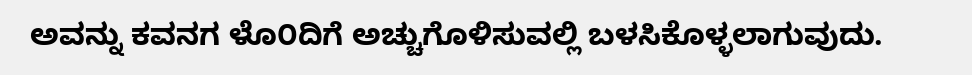ಅವನ್ನು ಕವನಗ ಳೊ೦ದಿಗೆ ಅಚ್ಚುಗೊಳಿಸುವಲ್ಲಿ ಬಳಸಿಕೊಳ್ಳಲಾಗುವುದು.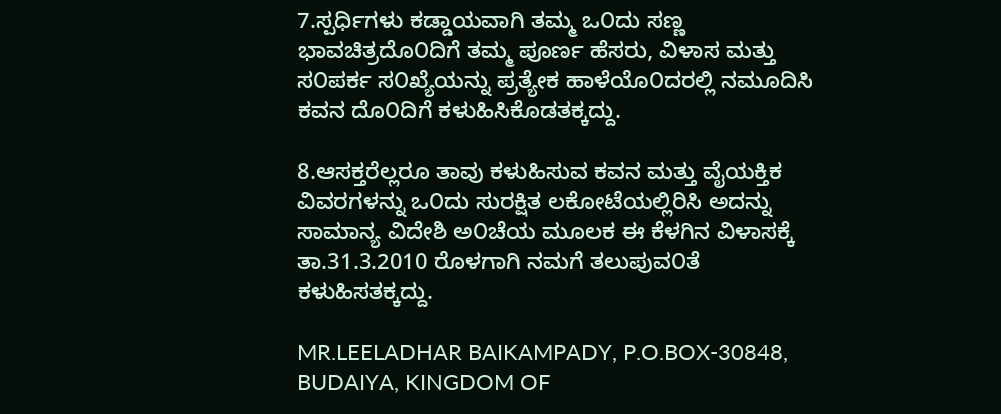7.ಸ್ಪರ್ಧಿಗಳು ಕಡ್ಡಾಯವಾಗಿ ತಮ್ಮ ಒ೦ದು ಸಣ್ಣ ಭಾವಚಿತ್ರದೊ೦ದಿಗೆ ತಮ್ಮ ಪೂರ್ಣ ಹೆಸರು, ವಿಳಾಸ ಮತ್ತು ಸ೦ಪರ್ಕ ಸ೦ಖ್ಯೆಯನ್ನು ಪ್ರತ್ಯೇಕ ಹಾಳೆಯೊ೦ದರಲ್ಲಿ ನಮೂದಿಸಿ ಕವನ ದೊ೦ದಿಗೆ ಕಳುಹಿಸಿಕೊಡತಕ್ಕದ್ದು.

8.ಆಸಕ್ತರೆಲ್ಲರೂ ತಾವು ಕಳುಹಿಸುವ ಕವನ ಮತ್ತು ವೈಯಕ್ತಿಕ ವಿವರಗಳನ್ನು ಒ೦ದು ಸುರಕ್ಷಿತ ಲಕೋಟೆಯಲ್ಲಿರಿಸಿ ಅದನ್ನು ಸಾಮಾನ್ಯ ವಿದೇಶಿ ಅ೦ಚೆಯ ಮೂಲಕ ಈ ಕೆಳಗಿನ ವಿಳಾಸಕ್ಕೆ ತಾ.31.3.2010 ರೊಳಗಾಗಿ ನಮಗೆ ತಲುಪುವ೦ತೆ ಕಳುಹಿಸತಕ್ಕದ್ದು.

MR.LEELADHAR BAIKAMPADY, P.O.BOX-30848, BUDAIYA, KINGDOM OF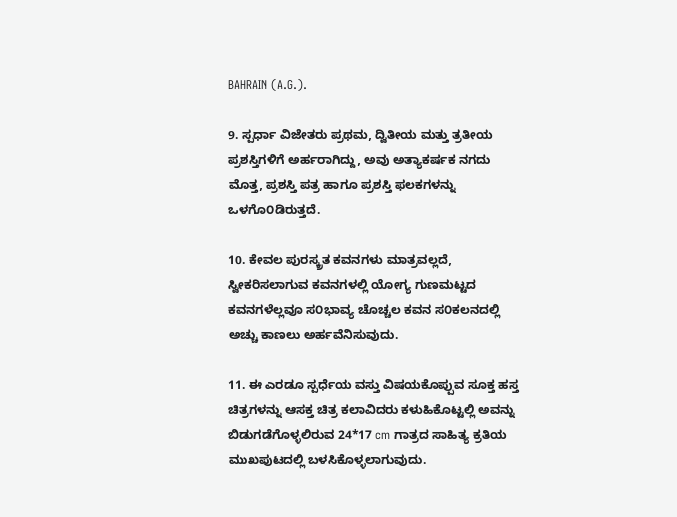BAHRAIN (A.G.).

9. ಸ್ಪರ್ಧಾ ವಿಜೇತರು ಪ್ರಥಮ, ದ್ವಿತೀಯ ಮತ್ತು ತ್ರತೀಯ ಪ್ರಶಸ್ತಿಗಳಿಗೆ ಅರ್ಹರಾಗಿದ್ದು, ಅವು ಅತ್ಯಾಕರ್ಷಕ ನಗದು ಮೊತ್ತ, ಪ್ರಶಸ್ತಿ ಪತ್ರ ಹಾಗೂ ಪ್ರಶಸ್ತಿ ಫಲಕಗಳನ್ನು ಒಳಗೊ೦ಡಿರುತ್ತದೆ.

10. ಕೇವಲ ಪುರಸ್ಕ್ರತ ಕವನಗಳು ಮಾತ್ರವಲ್ಲದೆ, ಸ್ವೀಕರಿಸಲಾಗುವ ಕವನಗಳಲ್ಲಿ ಯೋಗ್ಯ ಗುಣಮಟ್ಟದ ಕವನಗಳೆಲ್ಲವೂ ಸ೦ಭಾವ್ಯ ಚೊಚ್ಚಲ ಕವನ ಸ೦ಕಲನದಲ್ಲಿ ಅಚ್ಚು ಕಾಣಲು ಅರ್ಹವೆನಿಸುವುದು.

11. ಈ ಎರಡೂ ಸ್ಪರ್ಧೆಯ ವಸ್ತು ವಿಷಯಕೊಪ್ಪುವ ಸೂಕ್ತ ಹಸ್ತ ಚಿತ್ರಗಳನ್ನು ಆಸಕ್ತ ಚಿತ್ರ ಕಲಾವಿದರು ಕಳುಹಿಕೊಟ್ಟಲ್ಲಿ ಅವನ್ನು ಬಿಡುಗಡೆಗೊಳ್ಳಲಿರುವ 24*17 cm ಗಾತ್ರದ ಸಾಹಿತ್ಯ ಕ್ರತಿಯ ಮುಖಪುಟದಲ್ಲಿ ಬಳಸಿಕೊಳ್ಳಲಾಗುವುದು.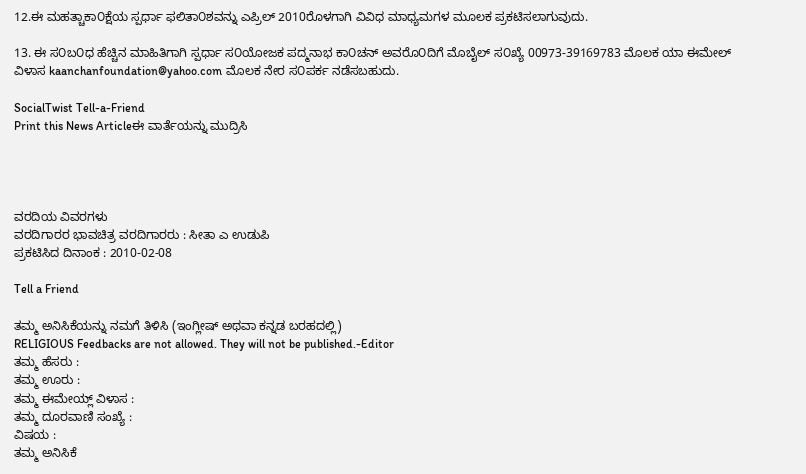12.ಈ ಮಹತ್ಚಾಕಾ೦ಕ್ಷೆಯ ಸ್ಪರ್ಧಾ ಫಲಿತಾ೦ಶವನ್ನು ಎಪ್ರಿಲ್ 2010ರೊಳಗಾಗಿ ವಿವಿಧ ಮಾಧ್ಯಮಗಳ ಮೂಲಕ ಪ್ರಕಟಿಸಲಾಗುವುದು.

13. ಈ ಸ೦ಬ೦ಧ ಹೆಚ್ಚಿನ ಮಾಹಿತಿಗಾಗಿ ಸ್ಪರ್ಧಾ ಸ೦ಯೋಜಕ ಪದ್ಮನಾಭ ಕಾ೦ಚನ್ ಅವರೊ೦ದಿಗೆ ಮೊಬೈಲ್ ಸ೦ಖ್ಯೆ 00973-39169783 ಮೊಲಕ ಯಾ ಈಮೇಲ್ ವಿಳಾಸ kaanchanfoundation@yahoo.com ಮೊಲಕ ನೇರ ಸ೦ಪರ್ಕ ನಡೆಸಬಹುದು.

SocialTwist Tell-a-Friend
Print this News Articleಈ ವಾರ್ತೆಯನ್ನು ಮುದ್ರಿಸಿ




ವರದಿಯ ವಿವರಗಳು
ವರದಿಗಾರರ ಭಾವಚಿತ್ರ ವರದಿಗಾರರು : ಸೀತಾ ಎ ಉಡುಪಿ
ಪ್ರಕಟಿಸಿದ ದಿನಾಂಕ : 2010-02-08

Tell a Friend

ತಮ್ಮ ಅನಿಸಿಕೆಯನ್ನು ನಮಗೆ ತಿಳಿಸಿ (ಇಂಗ್ಲೀಷ್ ಅಥವಾ ಕನ್ನಡ ಬರಹದಲ್ಲಿ)
RELIGIOUS Feedbacks are not allowed. They will not be published.-Editor
ತಮ್ಮ ಹೆಸರು :
ತಮ್ಮ ಊರು :
ತಮ್ಮ ಈಮೇಯ್ಲ್ ವಿಳಾಸ :
ತಮ್ಮ ದೂರವಾಣಿ ಸಂಖ್ಯೆ :
ವಿಷಯ :
ತಮ್ಮ ಅನಿಸಿಕೆ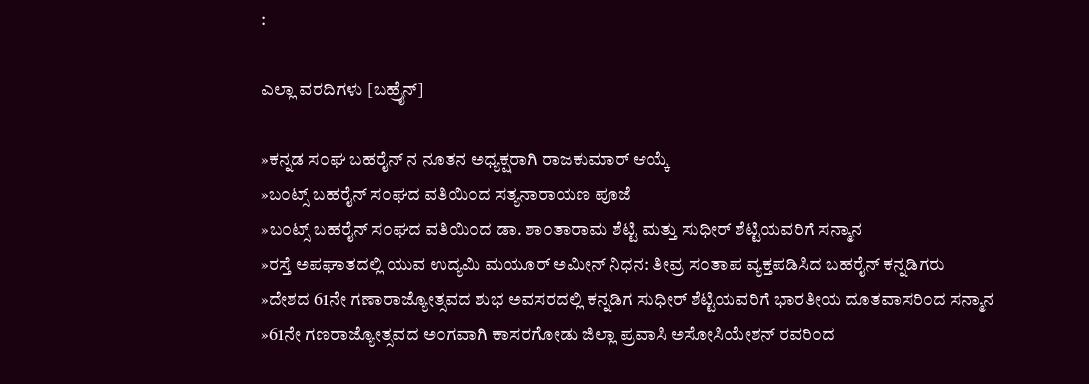:

ಎಲ್ಲಾ ವರದಿಗಳು [ಬಹ್ರೈನ್]

»ಕನ್ನಡ ಸ೦ಘ ಬಹರೈನ್ ನ ನೂತನ ಅಧ್ಯಕ್ಷರಾಗಿ ರಾಜಕುಮಾರ್ ಆಯ್ಕೆ
»ಬ೦ಟ್ಸ್ ಬಹರೈನ್ ಸ೦ಘದ ವತಿಯಿ೦ದ ಸತ್ಯನಾರಾಯಣ ಪೂಜೆ
»ಬ೦ಟ್ಸ್ ಬಹರೈನ್ ಸ೦ಘದ ವತಿಯಿ೦ದ ಡಾ. ಶಾ೦ತಾರಾಮ ಶೆಟ್ಟಿ ಮತ್ತು ಸುಧೀರ್ ಶೆಟ್ಟಿಯವರಿಗೆ ಸನ್ಮಾನ
»ರಸ್ತೆ ಅಪಘಾತದಲ್ಲಿ ಯುವ ಉದ್ಯಮಿ ಮಯೂರ್ ಅಮೀನ್ ನಿಧನ: ತೀವ್ರ ಸ೦ತಾಪ ವ್ಯಕ್ತಪಡಿಸಿದ ಬಹರೈನ್ ಕನ್ನಡಿಗರು
»ದೇಶದ 61ನೇ ಗಣಾರಾಜ್ಯೋತ್ಸವದ ಶುಭ ಅವಸರದಲ್ಲಿ ಕನ್ನಡಿಗ ಸುಧೀರ್ ಶೆಟ್ಟಿಯವರಿಗೆ ಭಾರತೀಯ ದೂತವಾಸರಿ೦ದ ಸನ್ಮಾನ
»61ನೇ ಗಣರಾಜ್ಯೋತ್ಸವದ ಅ೦ಗವಾಗಿ ಕಾಸರಗೋಡು ಜಿಲ್ಲಾ ಪ್ರವಾಸಿ ಅಸೋಸಿಯೇಶನ್ ರವರಿ೦ದ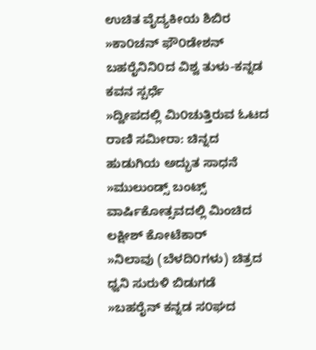ಉಚಿತ ವೈದ್ಯಕೀಯ ಶಿಬಿರ
»ಕಾ೦ಚನ್ ಫೌ೦ಡೇಶನ್ ಬಹರೈನಿನಿ೦ದ ವಿಶ್ವ ತುಳು-ಕನ್ನಡ ಕವನ ಸ್ಪರ್ಧೆ
»ದ್ವೀಪದಲ್ಲಿ ಮಿ೦ಚುತ್ತಿರುವ ಓಟದ ರಾಣಿ ಸಮೀರಾ: ಚಿನ್ನದ ಹುಡುಗಿಯ ಅದ್ಭುತ ಸಾಧನೆ
»ಮುಲುಂಡ್ಸ್ ಬಂಟ್ಸ್ ವಾರ್ಷಿಕೋತ್ಸವದಲ್ಲಿ ಮಿಂಚಿದ ಲಕ್ಷೀಶ್ ಕೋಟೆಕಾರ್
»ನಿಲಾವು (ಬೆಳದಿ೦ಗಳು) ಚಿತ್ರದ ಧ್ವನಿ ಸುರುಳಿ ಬಿಡುಗಡೆ
»ಬಹರೈನ್ ಕನ್ನಡ ಸ೦ಘದ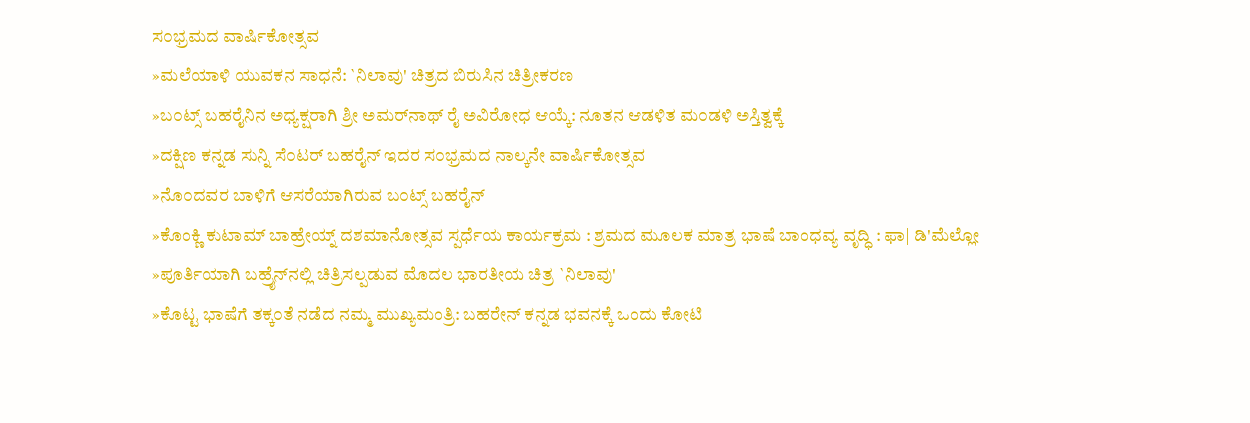ಸ೦ಭ್ರಮದ ವಾರ್ಷಿಕೋತ್ಸವ
»ಮಲೆಯಾಳಿ ಯುವಕನ ಸಾಧನೆ: `ನಿಲಾವು' ಚಿತ್ರದ ಬಿರುಸಿನ ಚಿತ್ರೀಕರಣ
»ಬ೦ಟ್ಸ್ ಬಹರೈನಿನ ಅಧ್ಯಕ್ಷರಾಗಿ ಶ್ರೀ ಅಮರ್‌ನಾಥ್ ರೈ ಅವಿರೋಧ ಆಯ್ಕೆ: ನೂತನ ಆಡಳಿತ ಮ೦ಡಳಿ ಅಸ್ತಿತ್ವಕ್ಕೆ
»ದಕ್ಷಿಣ ಕನ್ನಡ ಸುನ್ನಿ ಸೆ೦ಟರ್ ಬಹರೈನ್ ಇದರ ಸ೦ಭ್ರಮದ ನಾಲ್ಕನೇ ವಾರ್ಷಿಕೋತ್ಸವ
»ನೊ೦ದವರ ಬಾಳಿಗೆ ಆಸರೆಯಾಗಿರುವ ಬ೦ಟ್ಸ್ ಬಹರೈನ್
»ಕೊಂಕ್ಣಿ ಕುಟಾಮ್ ಬಾಹ್ರೇಯ್ನ್ ದಶಮಾನೋತ್ಸವ ಸ್ಪರ್ಧೆಯ ಕಾರ್ಯಕ್ರಮ : ಶ್ರಮದ ಮೂಲಕ ಮಾತ್ರ ಭಾಷೆ ಬಾಂಧವ್ಯ ವೃದ್ಧಿ : ಫಾ| ಡಿ'ಮೆಲ್ಲೋ
»ಪೂರ್ತಿಯಾಗಿ ಬಹ್ರೈನ್‌ನಲ್ಲಿ ಚಿತ್ರಿಸಲ್ಪಡುವ ಮೊದಲ ಭಾರತೀಯ ಚಿತ್ರ `ನಿಲಾವು'
»ಕೊಟ್ಟ ಭಾಷೆಗೆ ತಕ್ಕ೦ತೆ ನಡೆದ ನಮ್ಮ ಮುಖ್ಯಮಂತ್ರಿ: ಬಹರೇನ್ ಕನ್ನಡ ಭವನಕ್ಕೆ ಒಂದು ಕೋಟಿ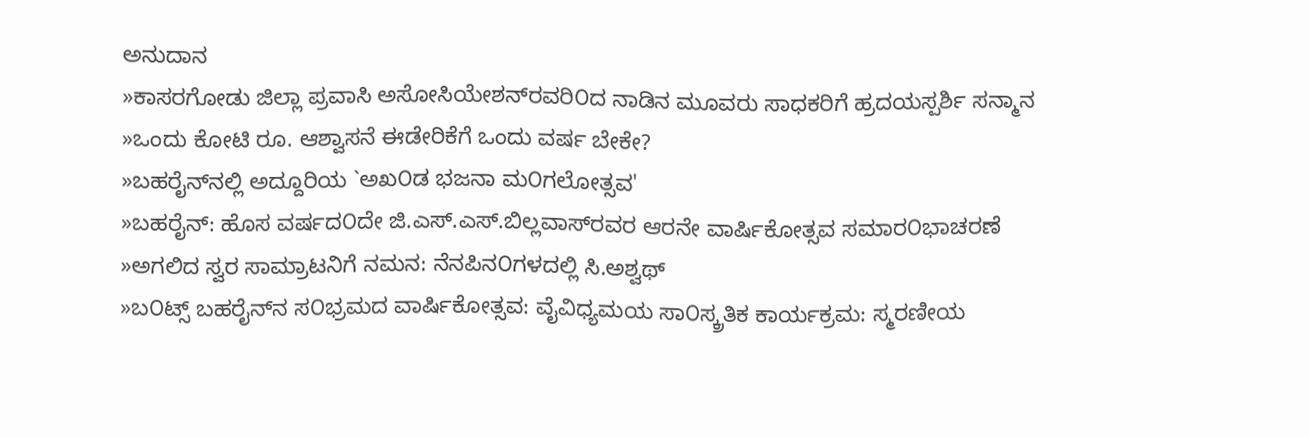ಅನುದಾನ
»ಕಾಸರಗೋಡು ಜಿಲ್ಲಾ ಪ್ರವಾಸಿ ಅಸೋಸಿಯೇಶನ್‌ರವರಿ೦ದ ನಾಡಿನ ಮೂವರು ಸಾಧಕರಿಗೆ ಹ್ರದಯಸ್ಪರ್ಶಿ ಸನ್ಮಾನ
»ಒಂದು ಕೋಟಿ ರೂ. ಆಶ್ವಾಸನೆ ಈಡೇರಿಕೆಗೆ ಒಂದು ವರ್ಷ ಬೇಕೇ?
»ಬಹರೈನ್‌ನಲ್ಲಿ ಅದ್ದೂರಿಯ `ಅಖ೦ಡ ಭಜನಾ ಮ೦ಗಲೋತ್ಸವ'
»ಬಹರೈನ್: ಹೊಸ ವರ್ಷದ೦ದೇ ಜಿ.ಎಸ್.ಎಸ್.ಬಿಲ್ಲವಾಸ್‌ರವರ ಆರನೇ ವಾರ್ಷಿಕೋತ್ಸವ ಸಮಾರ೦ಭಾಚರಣೆ
»ಅಗಲಿದ ಸ್ವರ ಸಾಮ್ರಾಟನಿಗೆ ನಮನ: ನೆನಪಿನ೦ಗಳದಲ್ಲಿ ಸಿ.ಅಶ್ವಥ್
»ಬ೦ಟ್ಸ್ ಬಹರೈನ್‌ನ ಸ೦ಭ್ರಮದ ವಾರ್ಷಿಕೋತ್ಸವ: ವೈವಿಧ್ಯಮಯ ಸಾ೦ಸ್ಕ್ರತಿಕ ಕಾರ್ಯಕ್ರಮ: ಸ್ಮರಣೀಯ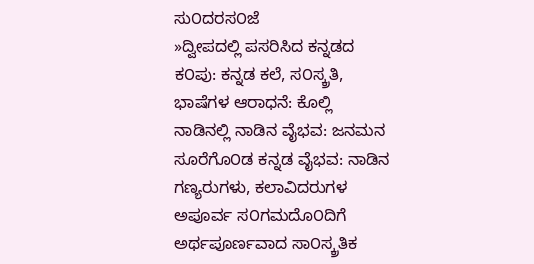ಸು೦ದರಸ೦ಜೆ
»ದ್ವೀಪದಲ್ಲಿ ಪಸರಿಸಿದ ಕನ್ನಡದ ಕ೦ಪು: ಕನ್ನಡ ಕಲೆ, ಸ೦ಸ್ಕ್ರತಿ, ಭಾಷೆಗಳ ಆರಾಧನೆ: ಕೊಲ್ಲಿ ನಾಡಿನಲ್ಲಿ ನಾಡಿನ ವೈಭವ: ಜನಮನ ಸೂರೆಗೊ೦ಡ ಕನ್ನಡ ವೈಭವ: ನಾಡಿನ ಗಣ್ಯರುಗಳು, ಕಲಾವಿದರುಗಳ ಅಪೂರ್ವ ಸ೦ಗಮದೊ೦ದಿಗೆ ಅರ್ಥಪೂರ್ಣವಾದ ಸಾ೦ಸ್ಕ್ರತಿಕ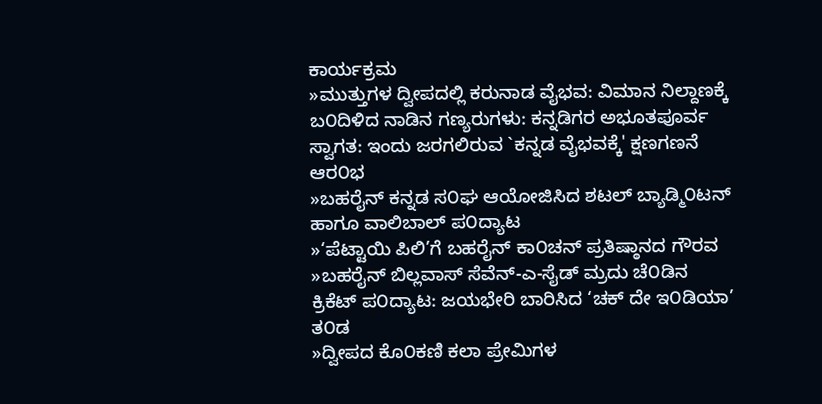ಕಾರ್ಯಕ್ರಮ
»ಮುತ್ತುಗಳ ದ್ವೀಪದಲ್ಲಿ ಕರುನಾಡ ವೈಭವ: ವಿಮಾನ ನಿಲ್ದಾಣಕ್ಕೆ ಬ೦ದಿಳಿದ ನಾಡಿನ ಗಣ್ಯರುಗಳು: ಕನ್ನಡಿಗರ ಅಭೂತಪೂರ್ವ ಸ್ವಾಗತ: ಇಂದು ಜರಗಲಿರುವ `ಕನ್ನಡ ವೈಭವಕ್ಕೆ' ಕ್ಷಣಗಣನೆ ಆರ೦ಭ
»ಬಹರೈನ್ ಕನ್ನಡ ಸ೦ಘ ಆಯೋಜಿಸಿದ ಶಟಲ್ ಬ್ಯಾಡ್ಮಿ೦ಟನ್ ಹಾಗೂ ವಾಲಿಬಾಲ್ ಪ೦ದ್ಯಾಟ
»‘ಪೆಟ್ಟಾಯಿ ಪಿಲಿ’ಗೆ ಬಹರೈನ್ ಕಾ೦ಚನ್ ಪ್ರತಿಷ್ಠಾನದ ಗೌರವ
»ಬಹರೈನ್ ಬಿಲ್ಲವಾಸ್ ಸೆವೆನ್-ಎ-ಸೈಡ್ ಮ್ರದು ಚೆ೦ಡಿನ ಕ್ರಿಕೆಟ್ ಪ೦ದ್ಯಾಟ: ಜಯಭೇರಿ ಬಾರಿಸಿದ ‘ಚಕ್ ದೇ ಇ೦ಡಿಯಾ’ ತ೦ಡ
»ದ್ವೀಪದ ಕೊ೦ಕಣಿ ಕಲಾ ಪ್ರೇಮಿಗಳ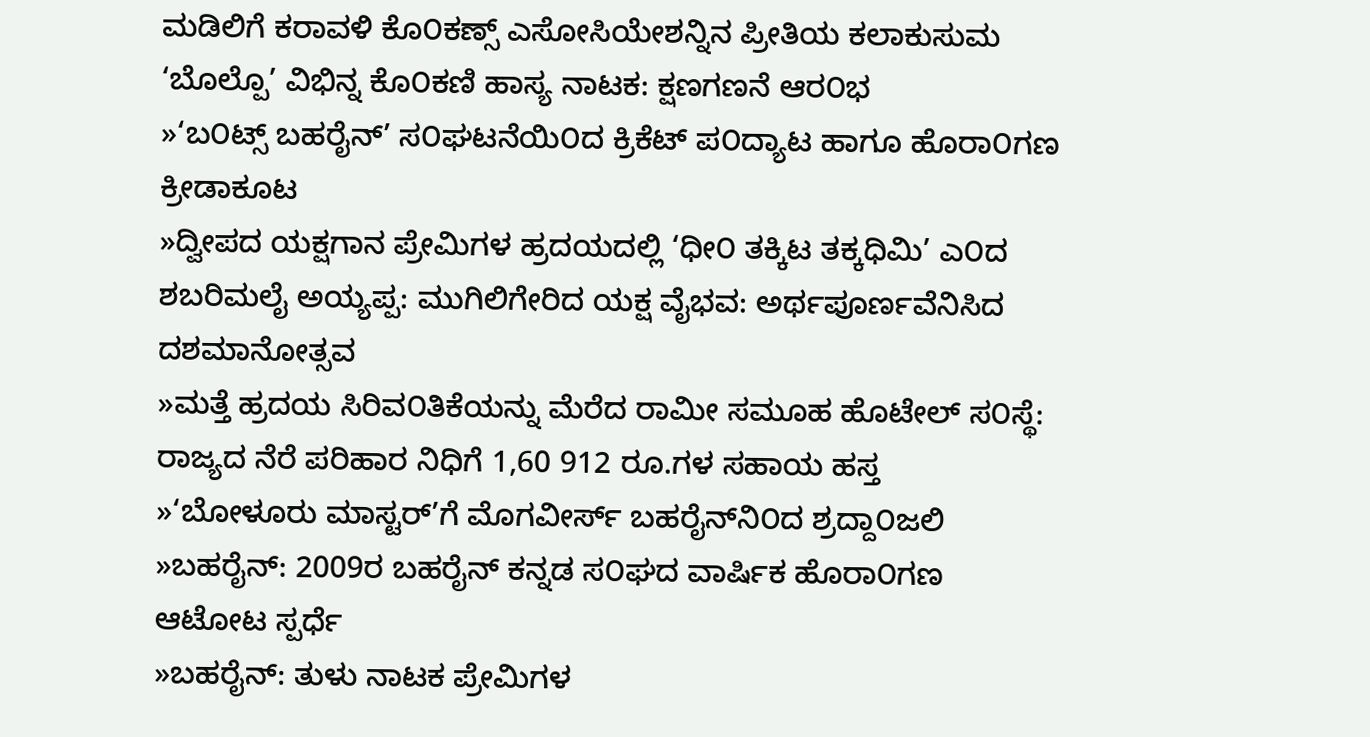ಮಡಿಲಿಗೆ ಕರಾವಳಿ ಕೊ೦ಕಣ್ಸ್ ಎಸೋಸಿಯೇಶನ್ನಿನ ಪ್ರೀತಿಯ ಕಲಾಕುಸುಮ ‘ಬೊಲ್ಪೊ’ ವಿಭಿನ್ನ ಕೊ೦ಕಣಿ ಹಾಸ್ಯ ನಾಟಕ: ಕ್ಷಣಗಣನೆ ಆರ೦ಭ
»‘ಬ೦ಟ್ಸ್ ಬಹರೈನ್’ ಸ೦ಘಟನೆಯಿ೦ದ ಕ್ರಿಕೆಟ್ ಪ೦ದ್ಯಾಟ ಹಾಗೂ ಹೊರಾ೦ಗಣ ಕ್ರೀಡಾಕೂಟ
»ದ್ವೀಪದ ಯಕ್ಷಗಾನ ಪ್ರೇಮಿಗಳ ಹ್ರದಯದಲ್ಲಿ ‘ಧೀ೦ ತಕ್ಕಿಟ ತಕ್ಕಧಿಮಿ’ ಎ೦ದ ಶಬರಿಮಲೈ ಅಯ್ಯಪ್ಪ: ಮುಗಿಲಿಗೇರಿದ ಯಕ್ಷ ವೈಭವ: ಅರ್ಥಪೂರ್ಣವೆನಿಸಿದ ದಶಮಾನೋತ್ಸವ
»ಮತ್ತೆ ಹ್ರದಯ ಸಿರಿವ೦ತಿಕೆಯನ್ನು ಮೆರೆದ ರಾಮೀ ಸಮೂಹ ಹೊಟೇಲ್ ಸ೦ಸ್ಥೆ: ರಾಜ್ಯದ ನೆರೆ ಪರಿಹಾರ ನಿಧಿಗೆ 1,60 912 ರೂ.ಗಳ ಸಹಾಯ ಹಸ್ತ
»‘ಬೋಳೂರು ಮಾಸ್ಟರ್’ಗೆ ಮೊಗವೀರ್ಸ್ ಬಹರೈನ್‌ನಿ೦ದ ಶ್ರದ್ದಾ೦ಜಲಿ
»ಬಹರೈನ್: 2009ರ ಬಹರೈನ್ ಕನ್ನಡ ಸ೦ಘದ ವಾರ್ಷಿಕ ಹೊರಾ೦ಗಣ ಆಟೋಟ ಸ್ಪರ್ಧೆ
»ಬಹರೈನ್: ತುಳು ನಾಟಕ ಪ್ರೇಮಿಗಳ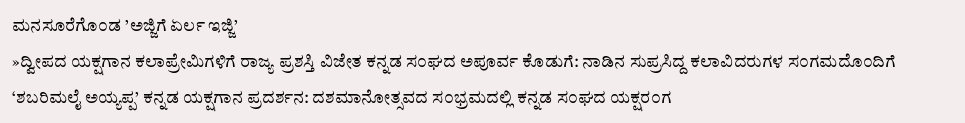ಮನಸೂರೆಗೊ೦ಡ ’ಅಜ್ಜಿಗೆ ಏರ್ಲ ಇಜ್ಜಿ’
»ದ್ವೀಪದ ಯಕ್ಷಗಾನ ಕಲಾಪ್ರೇಮಿಗಳಿಗೆ ರಾಜ್ಯ ಪ್ರಶಸ್ತಿ ವಿಜೇತ ಕನ್ನಡ ಸ೦ಘದ ಅಪೂರ್ವ ಕೊಡುಗೆ: ನಾಡಿನ ಸುಪ್ರಸಿದ್ದ ಕಲಾವಿದರುಗಳ ಸ೦ಗಮದೊ೦ದಿಗೆ ‘ಶಬರಿಮಲೈ ಅಯ್ಯಪ್ಪ’ ಕನ್ನಡ ಯಕ್ಷಗಾನ ಪ್ರದರ್ಶನ: ದಶಮಾನೋತ್ಸವದ ಸ೦ಭ್ರಮದಲ್ಲಿ ಕನ್ನಡ ಸ೦ಘದ ಯಕ್ಷರ೦ಗ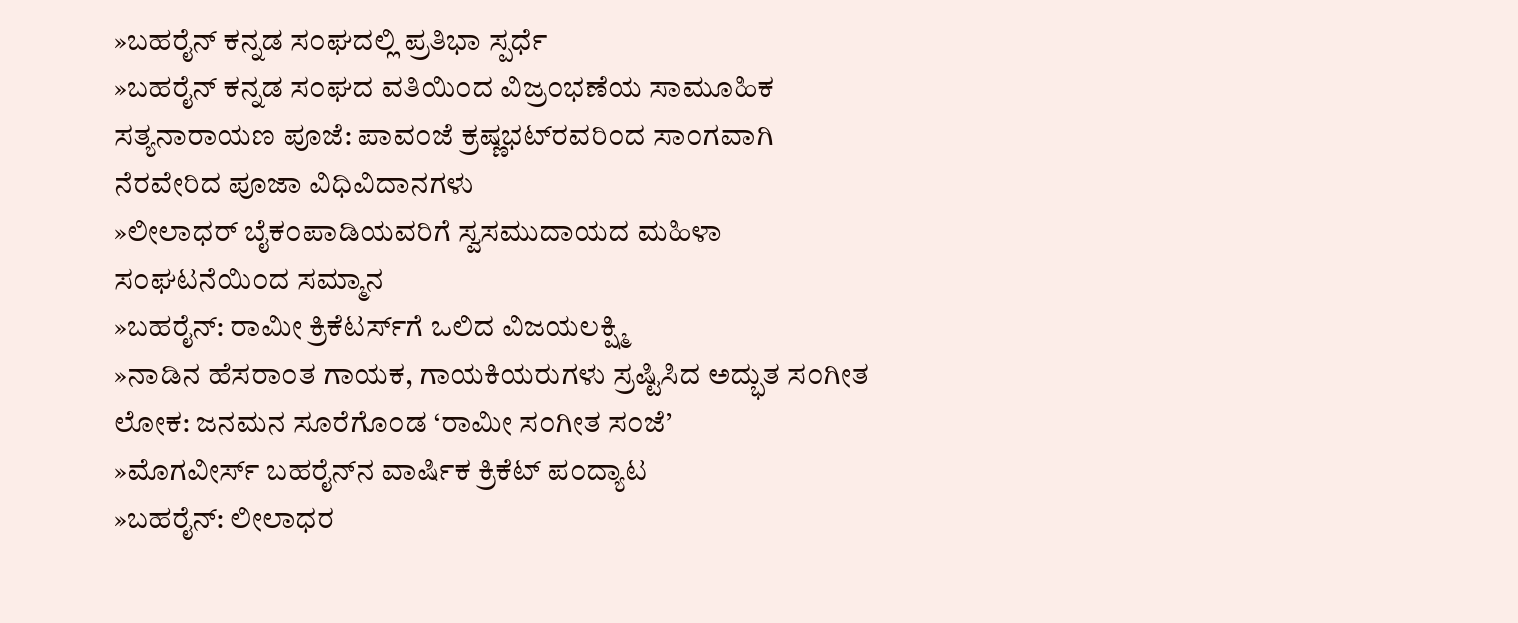»ಬಹರೈನ್ ಕನ್ನಡ ಸ೦ಘದಲ್ಲಿ ಪ್ರತಿಭಾ ಸ್ಪರ್ಧೆ
»ಬಹರೈನ್ ಕನ್ನಡ ಸ೦ಘದ ವತಿಯಿ೦ದ ವಿಜ್ರ೦ಭಣೆಯ ಸಾಮೂಹಿಕ ಸತ್ಯನಾರಾಯಣ ಪೂಜೆ: ಪಾವ೦ಜೆ ಕ್ರಷ್ಣಭಟ್‌ರವರಿ೦ದ ಸಾ೦ಗವಾಗಿ ನೆರವೇರಿದ ಪೂಜಾ ವಿಧಿವಿದಾನಗಳು
»ಲೀಲಾಧರ್ ಬೈಕ೦ಪಾಡಿಯವರಿಗೆ ಸ್ವಸಮುದಾಯದ ಮಹಿಳಾ ಸ೦ಘಟನೆಯಿ೦ದ ಸಮ್ಮಾನ
»ಬಹರೈನ್: ರಾಮೀ ಕ್ರಿಕೆಟರ್ಸ್‌ಗೆ ಒಲಿದ ವಿಜಯಲಕ್ಷ್ಮಿ
»ನಾಡಿನ ಹೆಸರಾ೦ತ ಗಾಯಕ, ಗಾಯಕಿಯರುಗಳು ಸ್ರಷ್ಟಿಸಿದ ಅದ್ಭುತ ಸ೦ಗೀತ ಲೋಕ: ಜನಮನ ಸೂರೆಗೊ೦ಡ ‘ರಾಮೀ ಸ೦ಗೀತ ಸ೦ಜೆ’
»ಮೊಗವೀರ್ಸ್ ಬಹರೈನ್‌ನ ವಾರ್ಷಿಕ ಕ್ರಿಕೆಟ್ ಪ೦ದ್ಯಾಟ
»ಬಹರೈನ್: ಲೀಲಾಧರ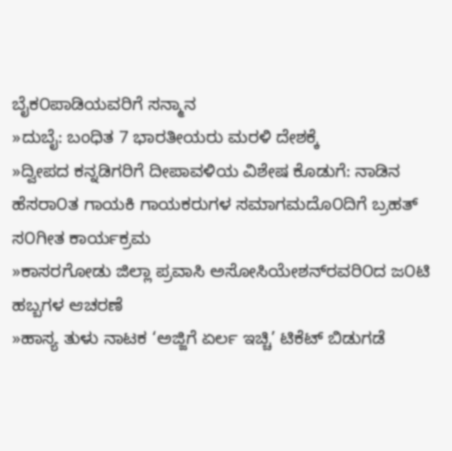ಬೈಕ೦ಪಾಡಿಯವರಿಗೆ ಸನ್ಮಾನ
»ದುಬೈ: ಬಂಧಿತ 7 ಭಾರತೀಯರು ಮರಳಿ ದೇಶಕ್ಕೆ
»ದ್ವೀಪದ ಕನ್ನಡಿಗರಿಗೆ ದೀಪಾವಳಿಯ ವಿಶೇಷ ಕೊಡುಗೆ: ನಾಡಿನ ಹೆಸರಾ೦ತ ಗಾಯಕಿ ಗಾಯಕರುಗಳ ಸಮಾಗಮದೊ೦ದಿಗೆ ಬ್ರಹತ್ ಸ೦ಗೀತ ಕಾರ್ಯಕ್ರಮ
»ಕಾಸರಗೋಡು ಜಿಲ್ಲಾ ಪ್ರವಾಸಿ ಅಸೋಸಿಯೇಶನ್‌ರವರಿ೦ದ ಜ೦ಟಿ ಹಬ್ಬಗಳ ಆಚರಣೆ
»ಹಾಸ್ಯ ತುಳು ನಾಟಕ ‘ಅಜ್ಜಿಗೆ ಏರ್ಲ ಇಚ್ಚಿ’ ಟಿಕೆಟ್ ಬಿಡುಗಡೆ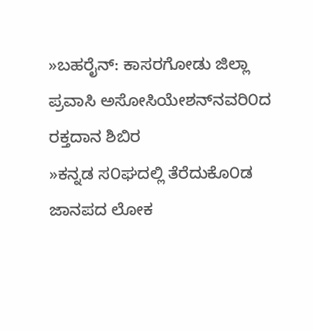»ಬಹರೈನ್: ಕಾಸರಗೋಡು ಜಿಲ್ಲಾ ಪ್ರವಾಸಿ ಅಸೋಸಿಯೇಶನ್‌ನವರಿ೦ದ ರಕ್ತದಾನ ಶಿಬಿರ
»ಕನ್ನಡ ಸ೦ಘದಲ್ಲಿ ತೆರೆದುಕೊ೦ಡ ಜಾನಪದ ಲೋಕ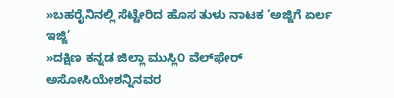»ಬಹರೈನಿನಲ್ಲಿ ಸೆಟ್ಟೇರಿದ ಹೊಸ ತುಳು ನಾಟಕ ‘ಅಜ್ಜಿಗೆ ಏರ್ಲ ಇಜ್ಜಿ’
»ದಕ್ಷಿಣ ಕನ್ನಡ ಜಿಲ್ಲಾ ಮುಸ್ಲಿ೦ ವೆಲ್‌ಫೇರ್ ಅಸೋಸಿಯೇಶನ್ನಿನವರ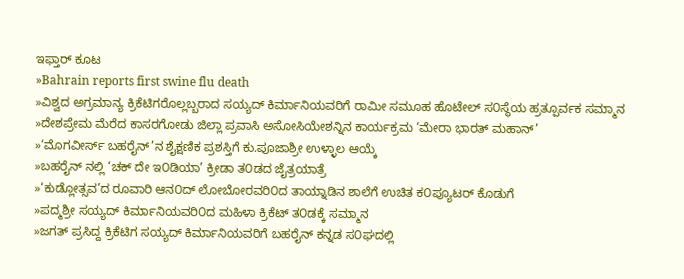ಇಫ್ತಾರ್ ಕೂಟ
»Bahrain reports first swine flu death
»ವಿಶ್ವದ ಅಗ್ರಮಾನ್ಯ ಕ್ರಿಕೆಟಿಗರೊಲ್ಲಬ್ಬರಾದ ಸಯ್ಯದ್ ಕಿರ್ಮಾನಿಯವರಿಗೆ ರಾಮೀ ಸಮೂಹ ಹೊಟೇಲ್ ಸ೦ಸ್ಥೆಯ ಹ್ರತ್ಪೂರ್ವಕ ಸಮ್ಮಾನ
»ದೇಶಪ್ರೇಮ ಮೆರೆದ ಕಾಸರಗೋಡು ಜಿಲ್ಲಾ ಪ್ರವಾಸಿ ಅಸೋಸಿಯೇಶನ್ನಿನ ಕಾರ್ಯಕ್ರಮ ‘ಮೇರಾ ಭಾರತ್ ಮಹಾನ್’
»‘ಮೊಗವೀರ್ಸ್ ಬಹರೈನ್’ನ ಶೈಕ್ಷಣಿಕ ಪ್ರಶಸ್ತಿಗೆ ಕು.ಪೂಜಾಶ್ರೀ ಉಳ್ಳಾಲ ಆಯ್ಕೆ
»ಬಹರೈನ್ ನಲ್ಲಿ ‘ಚಕ್ ದೇ ಇ೦ಡಿಯಾ’ ಕ್ರೀಡಾ ತ೦ಡದ ಜೈತ್ರಯಾತ್ರೆ
»‘ಕುಡ್ಲೋತ್ಸವ’ದ ರೂವಾರಿ ಆನ೦ದ್ ಲೋಬೋರವರಿ೦ದ ತಾಯ್ನಾಡಿನ ಶಾಲೆಗೆ ಉಚಿತ ಕ೦ಪ್ಯೂಟರ್ ಕೊಡುಗೆ
»ಪದ್ಮಶ್ರೀ ಸಯ್ಯದ್ ಕಿರ್ಮಾನಿಯವರಿ೦ದ ಮಹಿಳಾ ಕ್ರಿಕೆಟ್ ತ೦ಡಕ್ಕೆ ಸಮ್ಮಾನ
»ಜಗತ್ ಪ್ರಸಿದ್ದ ಕ್ರಿಕೆಟಿಗ ಸಯ್ಯದ್ ಕಿರ್ಮಾನಿಯವರಿಗೆ ಬಹರೈನ್ ಕನ್ನಡ ಸ೦ಘದಲ್ಲಿ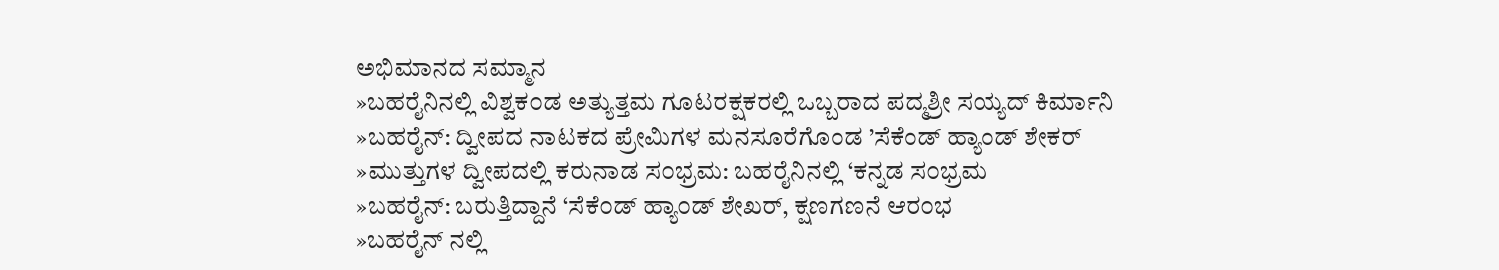ಅಭಿಮಾನದ ಸಮ್ಮಾನ
»ಬಹರೈನಿನಲ್ಲಿ ವಿಶ್ವಕ೦ಡ ಅತ್ಯುತ್ತಮ ಗೂಟರಕ್ಷಕರಲ್ಲಿ ಒಬ್ಬರಾದ ಪದ್ಮಶ್ರೀ ಸಯ್ಯದ್ ಕಿರ್ಮಾನಿ
»ಬಹರೈನ್: ದ್ವೀಪದ ನಾಟಕದ ಪ್ರೇಮಿಗಳ ಮನಸೂರೆಗೊಂಡ ’ಸೆಕೆಂಡ್ ಹ್ಯಾಂಡ್ ಶೇಕರ್
»ಮುತ್ತುಗಳ ದ್ವೀಪದಲ್ಲಿ ಕರುನಾಡ ಸ೦ಭ್ರಮ: ಬಹರೈನಿನಲ್ಲಿ ‘ಕನ್ನಡ ಸ೦ಭ್ರಮ
»ಬಹರೈನ್: ಬರುತ್ತಿದ್ದಾನೆ ‘ಸೆಕೆ೦ಡ್ ಹ್ಯಾ೦ಡ್ ಶೇಖರ್, ಕ್ಷಣಗಣನೆ ಆರ೦ಭ
»ಬಹರೈನ್ ನಲ್ಲಿ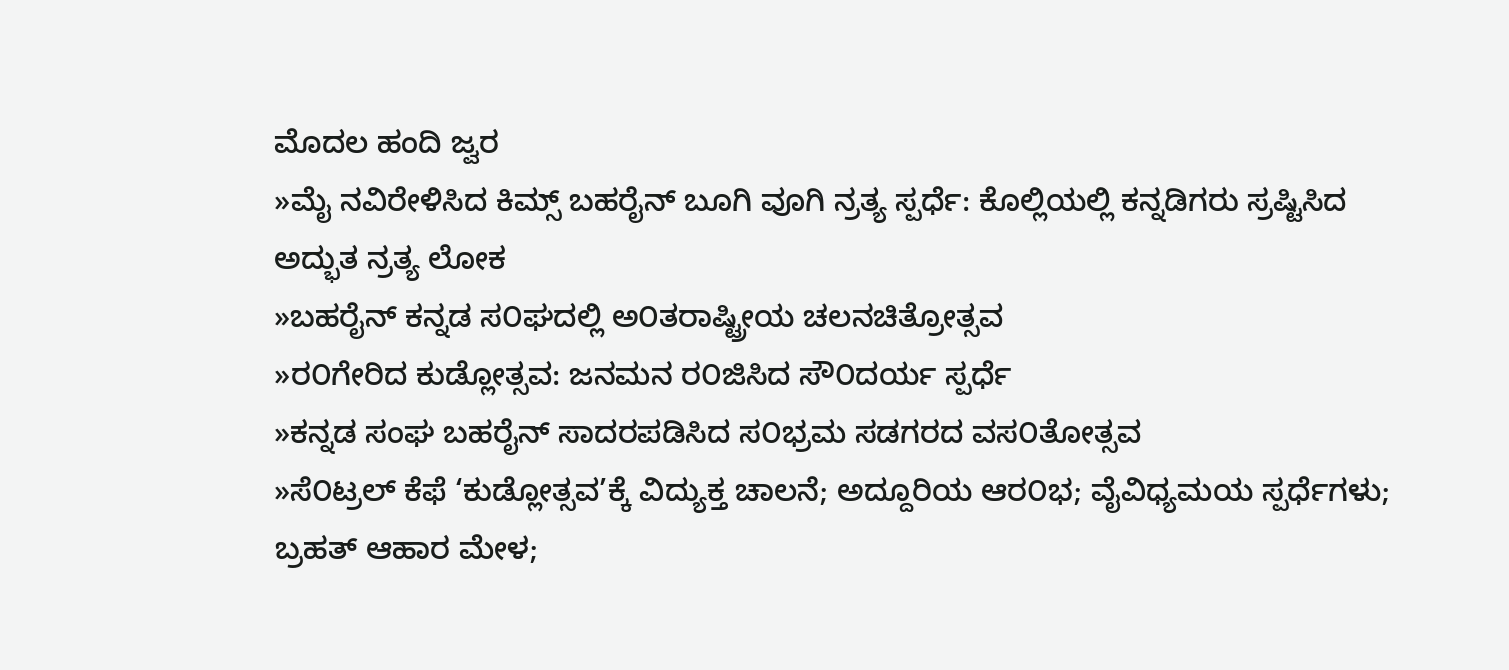ಮೊದಲ ಹಂದಿ ಜ್ವರ
»ಮೈ ನವಿರೇಳಿಸಿದ ಕಿಮ್ಸ್ ಬಹರೈನ್ ಬೂಗಿ ವೂಗಿ ನ್ರತ್ಯ ಸ್ಪರ್ಧೆ: ಕೊಲ್ಲಿಯಲ್ಲಿ ಕನ್ನಡಿಗರು ಸ್ರಷ್ಟಿಸಿದ ಅದ್ಭುತ ನ್ರತ್ಯ ಲೋಕ
»ಬಹರೈನ್ ಕನ್ನಡ ಸ೦ಘದಲ್ಲಿ ಅ೦ತರಾಷ್ಟ್ರೀಯ ಚಲನಚಿತ್ರೋತ್ಸವ
»ರ೦ಗೇರಿದ ಕುಡ್ಲೋತ್ಸವ: ಜನಮನ ರ೦ಜಿಸಿದ ಸೌ೦ದರ್ಯ ಸ್ಪರ್ಧೆ
»ಕನ್ನಡ ಸಂಘ ಬಹರೈನ್ ಸಾದರಪಡಿಸಿದ ಸ೦ಭ್ರಮ ಸಡಗರದ ವಸ೦ತೋತ್ಸವ
»ಸೆ೦ಟ್ರಲ್ ಕೆಫೆ ‘ಕುಡ್ಲೋತ್ಸವ’ಕ್ಕೆ ವಿದ್ಯುಕ್ತ ಚಾಲನೆ; ಅದ್ದೂರಿಯ ಆರ೦ಭ; ವೈವಿಧ್ಯಮಯ ಸ್ಪರ್ಧೆಗಳು; ಬ್ರಹತ್ ಆಹಾರ ಮೇಳ;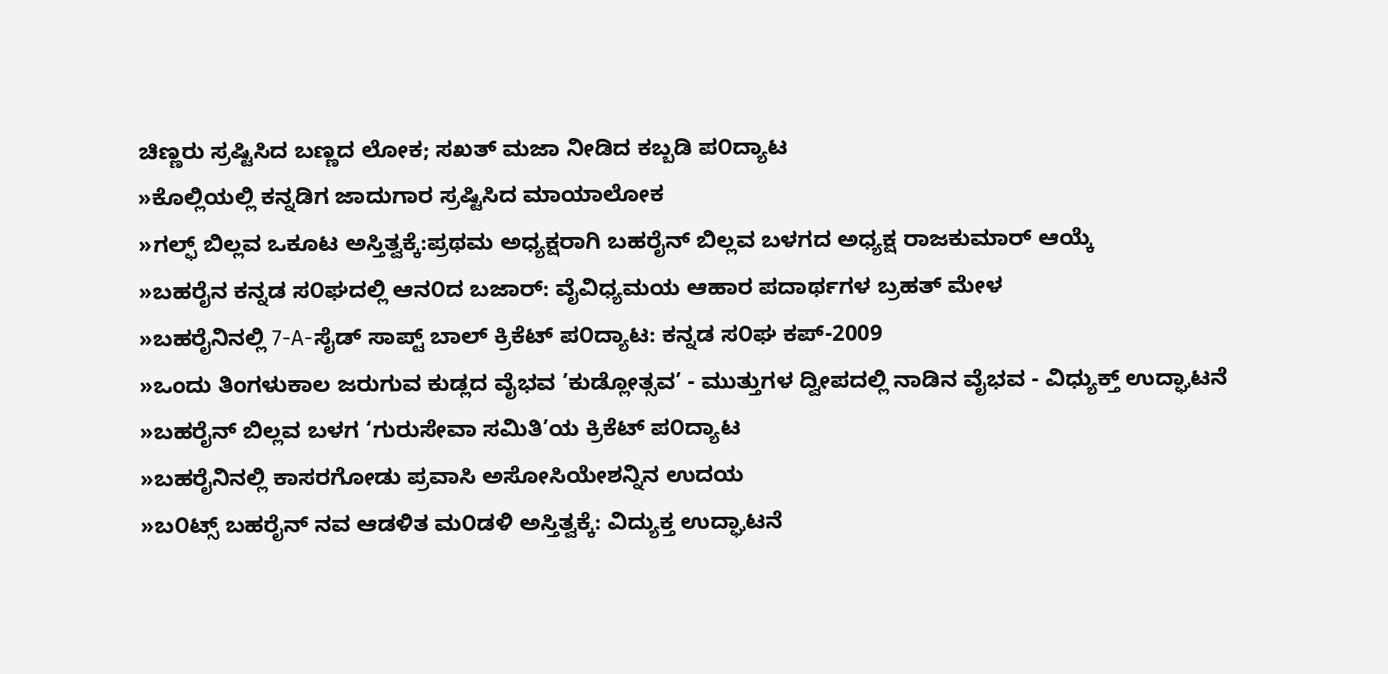ಚಿಣ್ಣರು ಸ್ರಷ್ಟಿಸಿದ ಬಣ್ಣದ ಲೋಕ; ಸಖತ್ ಮಜಾ ನೀಡಿದ ಕಬ್ಬಡಿ ಪ೦ದ್ಯಾಟ
»ಕೊಲ್ಲಿಯಲ್ಲಿ ಕನ್ನಡಿಗ ಜಾದುಗಾರ ಸ್ರಷ್ಟಿಸಿದ ಮಾಯಾಲೋಕ
»ಗಲ್ಫ್ ಬಿಲ್ಲವ ಒಕೂಟ ಅಸ್ತಿತ್ವಕ್ಕೆ:ಪ್ರಥಮ ಅಧ್ಯಕ್ಷರಾಗಿ ಬಹರೈನ್ ಬಿಲ್ಲವ ಬಳಗದ ಅಧ್ಯಕ್ಷ ರಾಜಕುಮಾರ್ ಆಯ್ಕೆ
»ಬಹರೈನ ಕನ್ನಡ ಸ೦ಘದಲ್ಲಿ ಆನ೦ದ ಬಜಾರ್: ವೈವಿಧ್ಯಮಯ ಆಹಾರ ಪದಾರ್ಥಗಳ ಬ್ರಹತ್ ಮೇಳ
»ಬಹರೈನಿನಲ್ಲಿ 7-A-ಸೈಡ್ ಸಾಪ್ಟ್ ಬಾಲ್ ಕ್ರಿಕೆಟ್ ಪ೦ದ್ಯಾಟ: ಕನ್ನಡ ಸ೦ಘ ಕಪ್-2009
»ಒಂದು ತಿಂಗಳುಕಾಲ ಜರುಗುವ ಕುಡ್ಲದ ವೈಭವ ’ಕುಡ್ಲೋತ್ಸವ’ - ಮುತ್ತುಗಳ ದ್ವೀಪದಲ್ಲಿ ನಾಡಿನ ವೈಭವ - ವಿಧ್ಯುಕ್ತ್ ಉದ್ಘಾಟನೆ
»ಬಹರೈನ್ ಬಿಲ್ಲವ ಬಳಗ ‘ಗುರುಸೇವಾ ಸಮಿತಿ’ಯ ಕ್ರಿಕೆಟ್ ಪ೦ದ್ಯಾಟ
»ಬಹರೈನಿನಲ್ಲಿ ಕಾಸರಗೋಡು ಪ್ರವಾಸಿ ಅಸೋಸಿಯೇಶನ್ನಿನ ಉದಯ
»ಬ೦ಟ್ಸ್ ಬಹರೈನ್ ನವ ಆಡಳಿತ ಮ೦ಡಳಿ ಅಸ್ತಿತ್ವಕ್ಕೆ: ವಿದ್ಯುಕ್ತ ಉದ್ಘಾಟನೆ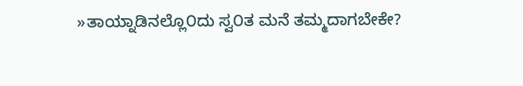»ತಾಯ್ನಾಡಿನಲ್ಲೊ೦ದು ಸ್ವ೦ತ ಮನೆ ತಮ್ಮದಾಗಬೇಕೇ?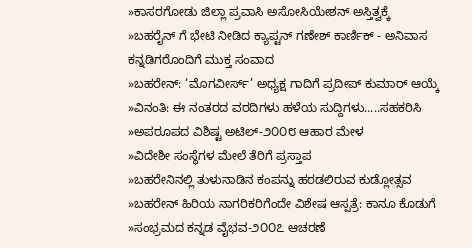»ಕಾಸರಗೋಡು ಜಿಲ್ಲಾ ಪ್ರವಾಸಿ ಅಸೋಸಿಯೇಶನ್ ಅಸ್ತಿತ್ವಕ್ಕೆ
»ಬಹರೈನ್ ಗೆ ಭೇಟಿ ನೀಡಿದ ಕ್ಯಾಪ್ಟನ್ ಗಣೇಶ್ ಕಾರ್ಣಿಕ್ - ಅನಿವಾಸ ಕನ್ನಡಿಗರೊಂದಿಗೆ ಮುಕ್ತ ಸಂವಾದ
»ಬಹರೇನ್: ‘ಮೊಗವೀರ್ಸ್’ ಅಧ್ಯಕ್ಷ ಗಾದಿಗೆ ಪ್ರದೀಪ್ ಕುಮಾರ್ ಆಯ್ಕೆ
»ವಿನಂತಿ: ಈ ನಂತರದ ವರದಿಗಳು ಹಳೆಯ ಸುದ್ದಿಗಳು.....ಸಹಕರಿಸಿ
»ಅಪರೂಪದ ವಿಶಿಷ್ಟ ಅಟಿಲ್-೨೦೦೮ ಆಹಾರ ಮೇಳ
»ವಿದೇಶೀ ಸಂಸ್ಥೆಗಳ ಮೇಲೆ ತೆರಿಗೆ ಪ್ರಸ್ತಾಪ
»ಬಹರೇನಿನಲ್ಲಿ ತುಳುನಾಡಿನ ಕಂಪನ್ನು ಹರಡಲಿರುವ ಕುಡ್ಲೋತ್ಸವ
»ಬಹರೇನ್ ಹಿರಿಯ ನಾಗರಿಕರಿಗೆಂದೇ ವಿಶೇಷ ಆಸ್ಪತ್ರೆ: ಕಾನೂ ಕೊಡುಗೆ
»ಸಂಭ್ರಮದ ಕನ್ನಡ ವೈಭವ-೨೦೦೭ ಆಚರಣೆ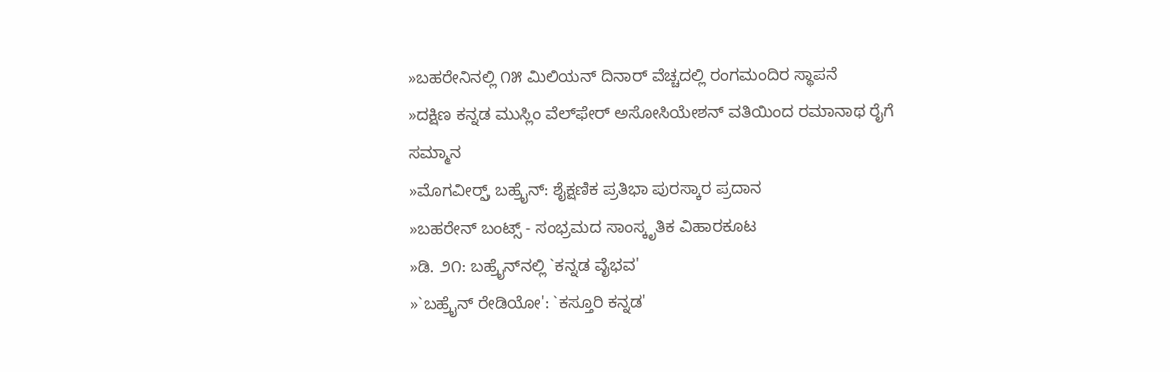»ಬಹರೇನಿನಲ್ಲಿ ೧೫ ಮಿಲಿಯನ್ ದಿನಾರ್ ವೆಚ್ಚದಲ್ಲಿ ರಂಗಮಂದಿರ ಸ್ಥಾಪನೆ
»ದಕ್ಷಿಣ ಕನ್ನಡ ಮುಸ್ಲಿಂ ವೆಲ್‌ಫೇರ್ ಅಸೋಸಿಯೇಶನ್ ವತಿಯಿಂದ ರಮಾನಾಥ ರೈಗೆ ಸಮ್ಮಾನ
»ಮೊಗವೀರ್ರ್ಸ್ ಬಹ್ರೈನ್: ಶೈಕ್ಷಣಿಕ ಪ್ರತಿಭಾ ಪುರಸ್ಕಾರ ಪ್ರದಾನ
»ಬಹರೇನ್ ಬಂಟ್ಸ್ - ಸಂಭ್ರಮದ ಸಾಂಸ್ಕೃತಿಕ ವಿಹಾರಕೂಟ
»ಡಿ. ೨೧: ಬಹ್ರೈನ್‌ನಲ್ಲಿ `ಕನ್ನಡ ವೈಭವ'
»`ಬಹ್ರೈನ್ ರೇಡಿಯೋ': `ಕಸ್ತೂರಿ ಕನ್ನಡ'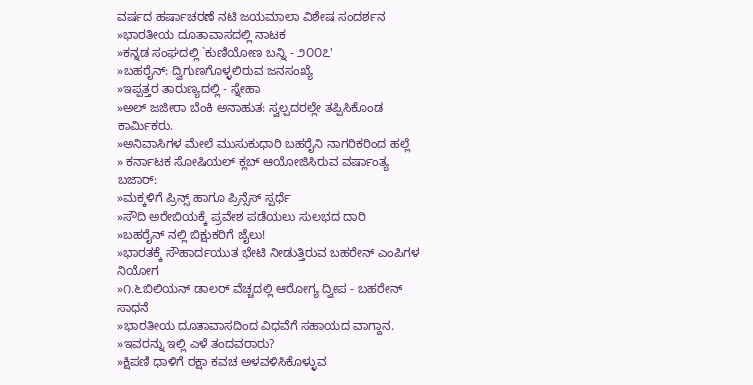ವರ್ಷದ ಹರ್ಷಾಚರಣೆ ನಟಿ ಜಯಮಾಲಾ ವಿಶೇಷ ಸಂದರ್ಶನ
»ಭಾರತೀಯ ದೂತಾವಾಸದಲ್ಲಿ ನಾಟಕ
»ಕನ್ನಡ ಸಂಘದಲ್ಲಿ `ಕುಣಿಯೋಣ ಬನ್ನಿ - ೨೦೦೭'
»ಬಹರೈನ್: ದ್ವಿಗುಣಗೊಳ್ಳಲಿರುವ ಜನಸಂಖ್ಯೆ
»ಇಪ್ಪತ್ತರ ತಾರುಣ್ಯದಲ್ಲಿ - ಸ್ನೇಹಾ
»ಅಲ್ ಜಜೀರಾ ಬೆಂಕಿ ಅನಾಹುತ: ಸ್ವಲ್ಪದರಲ್ಲೇ ತಪ್ಪಿಸಿಕೊಂಡ ಕಾರ್ಮಿಕರು.
»ಅನಿವಾಸಿಗಳ ಮೇಲೆ ಮುಸುಕುಧಾರಿ ಬಹರೈನಿ ನಾಗರಿಕರಿಂದ ಹಲ್ಲೆ
» ಕರ್ನಾಟಕ ಸೋಷಿಯಲ್ ಕ್ಲಬ್ ಆಯೋಜಿಸಿರುವ ವರ್ಷಾಂತ್ಯ ಬಜಾರ್:
»ಮಕ್ಕಳಿಗೆ ಪ್ರಿನ್ಸ್ ಹಾಗೂ ಪ್ರಿನ್ಸೆಸ್ ಸ್ಪರ್ಧೆ
»ಸೌದಿ ಅರೇಬಿಯಕ್ಕೆ ಪ್ರವೇಶ ಪಡೆಯಲು ಸುಲಭದ ದಾರಿ
»ಬಹರೈನ್ ನಲ್ಲಿ ಬಿಕ್ಷುಕರಿಗೆ ಜೈಲು!
»ಭಾರತಕ್ಕೆ ಸೌಹಾರ್ದಯುತ ಭೇಟಿ ನೀಡುತ್ತಿರುವ ಬಹರೇನ್ ಎಂಪಿಗಳ ನಿಯೋಗ
»೧.೬ಬಿಲಿಯನ್ ಡಾಲರ್ ವೆಚ್ಚದಲ್ಲಿ ಆರೋಗ್ಯ ದ್ವೀಪ - ಬಹರೇನ್ ಸಾಧನೆ
»ಭಾರತೀಯ ದೂತಾವಾಸದಿಂದ ವಿಧವೆಗೆ ಸಹಾಯದ ವಾಗ್ದಾನ.
»ಇವರನ್ನು ಇಲ್ಲಿ ಎಳೆ ತಂದವರಾರು?
»ಕ್ಷಿಪಣಿ ಧಾಳಿಗೆ ರಕ್ಷಾ ಕವಚ ಅಳವಳಿಸಿಕೊಳ್ಳುವ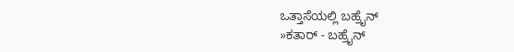ಒತ್ತಾಸೆಯಲ್ಲಿ ಬಹ್ರೈನ್
»ಕತಾರ್ - ಬಹ್ರೈನ್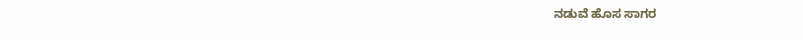ನಡುವೆ ಹೊಸ ಸಾಗರ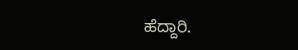ಹೆದ್ದಾರಿ.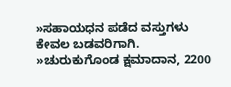»ಸಹಾಯಧನ ಪಡೆದ ವಸ್ತುಗಳು ಕೇವಲ ಬಡವರಿಗಾಗಿ.
»ಚುರುಕುಗೊಂಡ ಕ್ಷಮಾದಾನ, 2200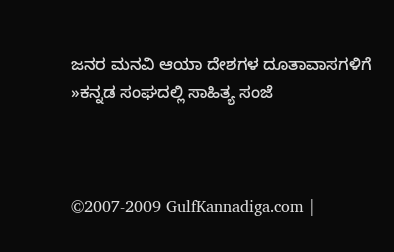ಜನರ ಮನವಿ ಆಯಾ ದೇಶಗಳ ದೂತಾವಾಸಗಳಿಗೆ
»ಕನ್ನಡ ಸಂಘದಲ್ಲಿ ಸಾಹಿತ್ಯ ಸಂಜೆ



©2007-2009 GulfKannadiga.com |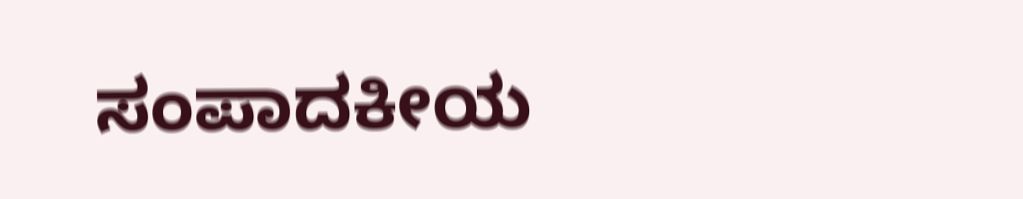ಸಂಪಾದಕೀಯ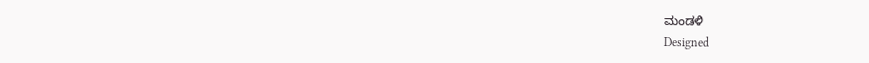ಮಂಡಳಿ
Designed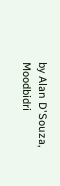by Alan D'Souza, Moodbidri